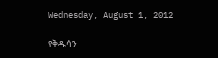Wednesday, August 1, 2012

የቅዱሳን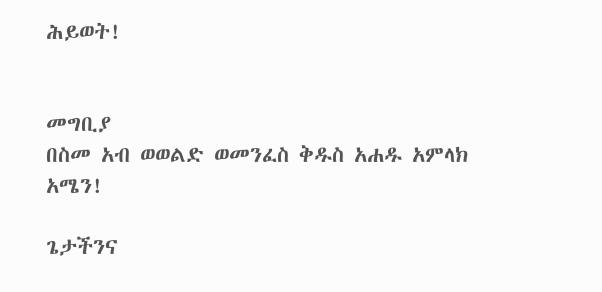ሕይወት!


መግቢያ
በስመ አብ ወወልድ ወመንፈስ ቅዱስ አሐዱ አምላክ አሜን!

ጌታችንና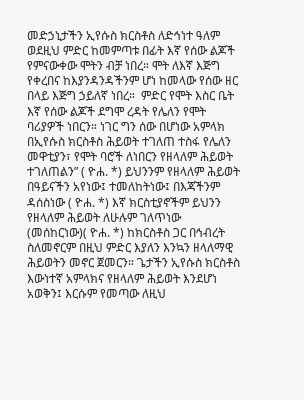መድኃኒታችን ኢየሱስ ክርስቶስ ለድኅነተ ዓለም ወደዚህ ምድር ከመምጣቱ በፊት እኛ የሰው ልጆች የምናውቀው ሞትን ብቻ ነበረ። ሞት ለእኛ እጅግ የቀረበና ከእያንዳንዳችንም ሆነ ከመላው የሰው ዘር በላይ እጅግ ኃይለኛ ነበረ።  ምድር የሞት እስር ቤት እኛ የሰው ልጆች ደግሞ ረዳት የሌለን የሞት ባሪያዎች ነበርን። ነገር ግን ሰው በሆነው አምላክ በኢየሱስ ክርስቶስ ሕይወት ተገለጠ ተስፋ የሌለን መዋቲያን፣ የሞት ባሮች ለነበርን የዘላለም ሕይወት ተገለጠልን” ( ዮሐ. *) ይህንንም የዘላለም ሕይወት  በዓይናችን አየነው፤ ተመለከትነው፤ በእጃችንም ዳሰስነው ( ዮሐ. *) እኛ ክርስቲያኖችም ይህንን የዘላለም ሕይወት ለሁሉም ገለጥነው (መሰከርነው)( ዮሐ. *) ከክርስቶስ ጋር በኅብረት ስለመኖርም በዚህ ምድር እያለን እንኳን ዘላለማዊ ሕይወትን መኖር ጀመርን። ጌታችን ኢየሱስ ክርስቶስ እውነተኛ አምላክና የዘላለም ሕይወት እንደሆነ አወቅን፤ እርሱም የመጣው ለዚህ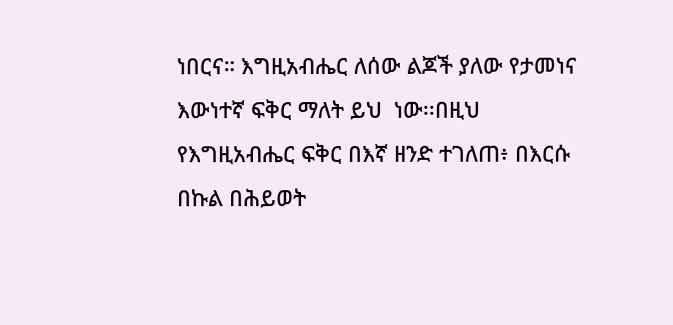ነበርና። እግዚአብሔር ለሰው ልጆች ያለው የታመነና እውነተኛ ፍቅር ማለት ይህ  ነው፡፡በዚህ የእግዚአብሔር ፍቅር በእኛ ዘንድ ተገለጠ፥ በእርሱ በኩል በሕይወት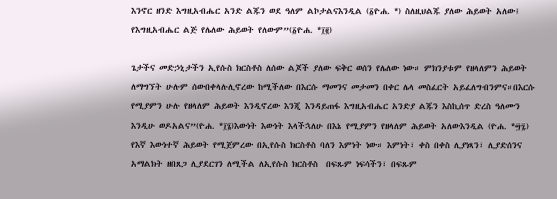እንኖር ዘንድ እግዚአብሔር አንድ ልጁን ወደ ዓለም ልኮታልናእንዲል (፩ዮሐ. *) ስለዚህልጁ ያለው ሕይወት አለው፤ የእግዚአብሔር ልጅ የሌለው ሕይወት የለውም”(፩ዮሐ. *፲፪)

ጌታችና መድኃኒታችን ኢየሱስ ክርስቶስ ለሰው ልጆች ያለው ፍቅር ወሰን የሌለው ነው። ምክንያቱም የዘላለምን ሕይወት  ለማግኘት ሁሉም ሰውበቀላሉሊኖረው ከሚችለው በእርሱ ማመንና መታመን በቀር ሌላ መስፈርት አይፈለግብንምና።በእርሱ የሚያምን ሁሉ የዘላለም ሕይወት እንዲኖረው እንጂ እንዳይጠፋ እግዚአብሔር አንድያ ልጁን እስኪሰጥ ድረስ ዓለሙን እንዲሁ ወዶአልና”(ዮሐ. *፲፮)እውነት እውነት እላችኋለሁ በእኔ የሚያምን የዘላለም ሕይወት አለውእንዲል (ዮሐ. *፵፯) የእኛ እውነተኛ ሕይወት የሚጀምረው በኢየሱስ ክርስቶስ ባለን እምነት ነው። እምነት፣ ቀስ በቀስ ሊያነጻን፣ ሊያድሰንና አማልክት ዘበጸጋ ሊያደርገን ለሚችል ለኢየሱስ ክርስቶስ  በፍጹም ነፍሳችን፣ በፍጹም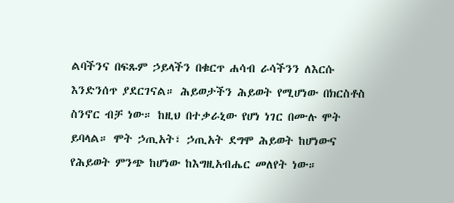ልባችንና በፍጹም ኃይላችን በቁርጥ ሐሳብ ራሳችንን ለእርሱ እንድንሰጥ ያደርገናል። ሕይወታችን ሕይወት የሚሆነው በክርስቶስ ስንኖር ብቻ ነው። ከዚህ በተቃራኒው የሆነ ነገር በሙሉ ሞት ይባላል። ሞት ኃጢአት፣ ኃጢአት ደግሞ ሕይወት ከሆነውና የሕይወት ምንጭ ከሆነው ከእግዚአብሔር መለየት ነው።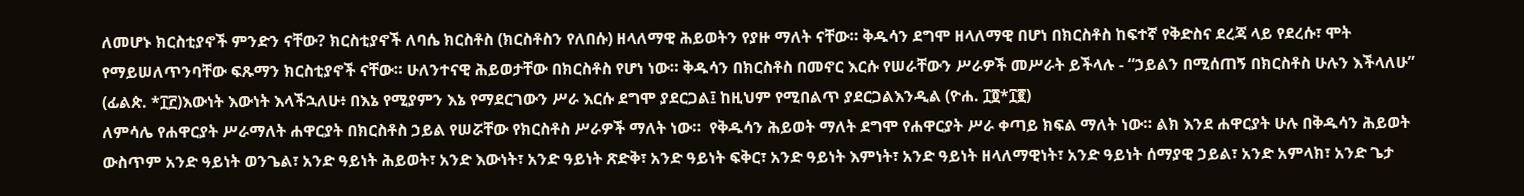ለመሆኑ ክርስቲያኖች ምንድን ናቸው? ክርስቲያኖች ለባሴ ክርስቶስ (ክርስቶስን የለበሱ) ዘላለማዊ ሕይወትን የያዙ ማለት ናቸው። ቅዱሳን ደግሞ ዘላለማዊ በሆነ በክርስቶስ ከፍተኛ የቅድስና ደረጃ ላይ የደረሱ፣ ሞት የማይሠለጥንባቸው ፍጹማን ክርስቲያኖች ናቸው። ሁለንተናዊ ሕይወታቸው በክርስቶስ የሆነ ነው። ቅዱሳን በክርስቶስ በመኖር እርሱ የሠራቸውን ሥራዎች መሥራት ይችላሉ - “ኃይልን በሚሰጠኝ በክርስቶስ ሁሉን እችላለሁ” (ፊልጵ. *፲፫)እውነት እውነት እላችኋለሁ፥ በእኔ የሚያምን እኔ የማደርገውን ሥራ እርሱ ደግሞ ያደርጋል፤ ከዚህም የሚበልጥ ያደርጋልእንዲል (ዮሐ. ፲፬*፲፪)
ለምሳሌ የሐዋርያት ሥራማለት ሐዋርያት በክርስቶስ ኃይል የሠሯቸው የክርስቶስ ሥራዎች ማለት ነው።  የቅዱሳን ሕይወት ማለት ደግሞ የሐዋርያት ሥራ ቀጣይ ክፍል ማለት ነው። ልክ እንደ ሐዋርያት ሁሉ በቅዱሳን ሕይወት ውስጥም አንድ ዓይነት ወንጌል፣ አንድ ዓይነት ሕይወት፣ አንድ እውነት፣ አንድ ዓይነት ጽድቅ፣ አንድ ዓይነት ፍቅር፣ አንድ ዓይነት እምነት፣ አንድ ዓይነት ዘላለማዊነት፣ አንድ ዓይነት ሰማያዊ ኃይል፣ አንድ አምላክ፣ አንድ ጌታ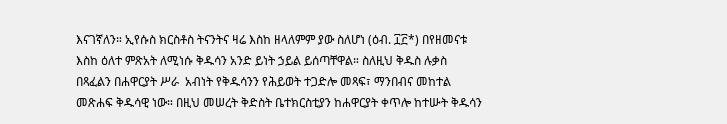እናገኛለን። ኢየሱስ ክርስቶስ ትናንትና ዛሬ እስከ ዘላለምም ያው ስለሆነ (ዕብ. ፲፫*) በየዘመናቱ እስከ ዕለተ ምጽአት ለሚነሱ ቅዱሳን አንድ ይነት ኃይል ይሰጣቸዋል። ስለዚህ ቅዱስ ሉቃስ በጻፈልን በሐዋርያት ሥራ  አብነት የቅዱሳንን የሕይወት ተጋድሎ መጻፍ፣ ማንበብና መከተል  መጽሐፍ ቅዱሳዊ ነው። በዚህ መሠረት ቅድስት ቤተክርስቲያን ከሐዋርያት ቀጥሎ ከተሡት ቅዱሳን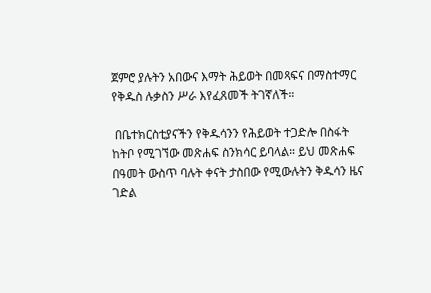ጀምሮ ያሉትን አበውና እማት ሕይወት በመጻፍና በማስተማር የቅዱስ ሉቃስን ሥራ እየፈጸመች ትገኛለች።

 በቤተክርስቲያናችን የቅዱሳንን የሕይወት ተጋድሎ በስፋት ከትቦ የሚገኘው መጽሐፍ ስንክሳር ይባላል። ይህ መጽሐፍ በዓመት ውስጥ ባሉት ቀናት ታስበው የሚውሉትን ቅዱሳን ዜና ገድል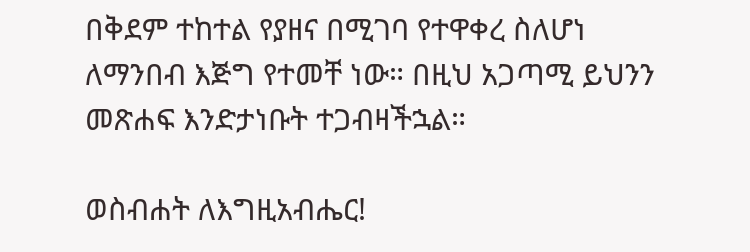በቅደም ተከተል የያዘና በሚገባ የተዋቀረ ስለሆነ ለማንበብ እጅግ የተመቸ ነው። በዚህ አጋጣሚ ይህንን መጽሐፍ እንድታነቡት ተጋብዛችኋል።

ወስብሐት ለእግዚአብሔር!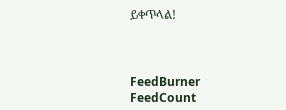ይቀጥላል!



FeedBurner FeedCount